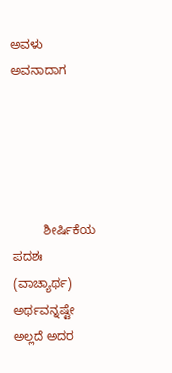ಅವಳು ಅವನಾದಾಗ





         ಶೀರ್ಷಿಕೆಯ ಪದಶಃ (ವಾಚ್ಯಾರ್ಥ) ಅರ್ಥವನ್ನಷ್ಟೇ ಅಲ್ಲದೆ ಅದರ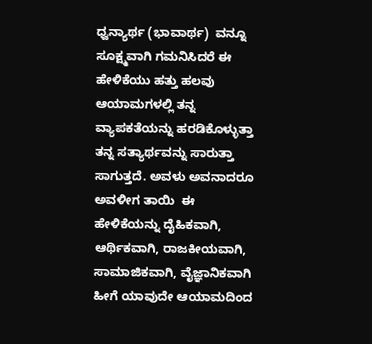ಧ್ವನ್ಯಾರ್ಥ (ಭಾವಾರ್ಥ)  ವನ್ನೂ ಸೂಕ್ಷ್ಮವಾಗಿ ಗಮನಿಸಿದರೆ ಈ ಹೇಳಿಕೆಯು ಹತ್ತು ಹಲವು ಆಯಾಮಗಳಲ್ಲಿ ತನ್ನ ವ್ಯಾಪಕತೆಯನ್ನು ಹರಡಿಕೊಳ್ಳುತ್ತಾ ತನ್ನ ಸತ್ಯಾರ್ಥವನ್ನು ಸಾರುತ್ತಾ ಸಾಗುತ್ತದೆ. ಅವಳು ಅವನಾದರೂ ಅವಳೀಗ ತಾಯಿ  ಈ ಹೇಳಿಕೆಯನ್ನು ದೈಹಿಕವಾಗಿ, ಆರ್ಥಿಕವಾಗಿ, ರಾಜಕೀಯವಾಗಿ, ಸಾಮಾಜಿಕವಾಗಿ, ವೈಜ್ಞಾನಿಕವಾಗಿ ಹೀಗೆ ಯಾವುದೇ ಆಯಾಮದಿಂದ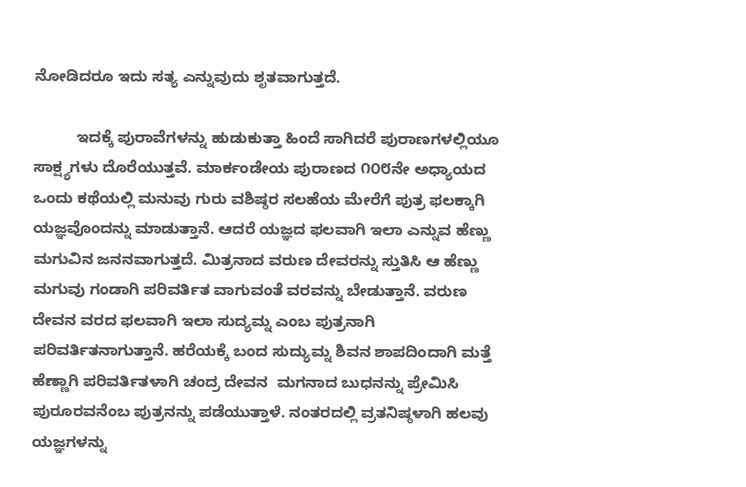ನೋಡಿದರೂ ಇದು ಸತ್ಯ ಎನ್ನುವುದು ಶೃತವಾಗುತ್ತದೆ.

          ಇದಕ್ಕೆ ಪುರಾವೆಗಳನ್ನು ಹುಡುಕುತ್ತಾ ಹಿಂದೆ ಸಾಗಿದರೆ ಪುರಾಣಗಳಲ್ಲಿಯೂ ಸಾಕ್ಷ್ಯಗಳು ದೊರೆಯುತ್ತವೆ. ಮಾರ್ಕಂಡೇಯ ಪುರಾಣದ ೧೦೮ನೇ ಅಧ್ಯಾಯದ ಒಂದು ಕಥೆಯಲ್ಲಿ ಮನುವು ಗುರು ವಶಿಷ್ಠರ ಸಲಹೆಯ ಮೇರೆಗೆ ಪುತ್ರ ಫಲಕ್ಕಾಗಿ ಯಜ್ಞವೊಂದನ್ನು ಮಾಡುತ್ತಾನೆ. ಆದರೆ ಯಜ್ಞದ ಫಲವಾಗಿ ಇಲಾ ಎನ್ನುವ ಹೆಣ್ಣು ಮಗುವಿನ ಜನನವಾಗುತ್ತದೆ. ಮಿತ್ರನಾದ ವರುಣ ದೇವರನ್ನು ಸ್ತುತಿಸಿ ಆ ಹೆಣ್ಣು ಮಗುವು ಗಂಡಾಗಿ ಪರಿವರ್ತಿತ ವಾಗುವಂತೆ ವರವನ್ನು ಬೇಡುತ್ತಾನೆ. ವರುಣ ದೇವನ ವರದ ಫಲವಾಗಿ ಇಲಾ ಸುದ್ಯಮ್ನ ಎಂಬ ಪುತ್ರನಾಗಿ ಪರಿವರ್ತಿತನಾಗುತ್ತಾನೆ. ಹರೆಯಕ್ಕೆ ಬಂದ ಸುದ್ಯುಮ್ನ ಶಿವನ ಶಾಪದಿಂದಾಗಿ ಮತ್ತೆ ಹೆಣ್ಣಾಗಿ ಪರಿವರ್ತಿತಳಾಗಿ ಚಂದ್ರ ದೇವನ  ಮಗನಾದ ಬುಧನನ್ನು ಪ್ರೇಮಿಸಿ ಪುರೂರವನೆಂಬ ಪುತ್ರನನ್ನು ಪಡೆಯುತ್ತಾಳೆ. ನಂತರದಲ್ಲಿ ವ್ರತನಿಷ್ಠಳಾಗಿ ಹಲವು ಯಜ್ಞಗಳನ್ನು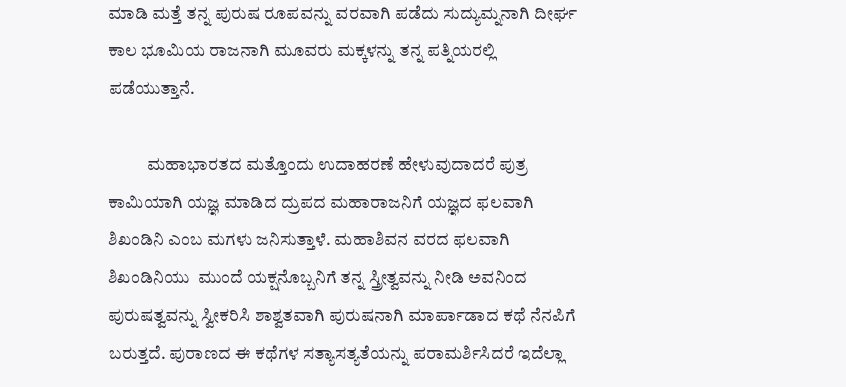ಮಾಡಿ ಮತ್ತೆ ತನ್ನ ಪುರುಷ ರೂಪವನ್ನು ವರವಾಗಿ ಪಡೆದು ಸುದ್ಯುಮ್ನನಾಗಿ ದೀರ್ಘ ಕಾಲ ಭೂಮಿಯ ರಾಜನಾಗಿ ಮೂವರು ಮಕ್ಕಳನ್ನು ತನ್ನ ಪತ್ನಿಯರಲ್ಲಿ ಪಡೆಯುತ್ತಾನೆ.

           ಮಹಾಭಾರತದ ಮತ್ತೊಂದು ಉದಾಹರಣೆ ಹೇಳುವುದಾದರೆ ಪುತ್ರ ಕಾಮಿಯಾಗಿ ಯಜ್ಞ ಮಾಡಿದ ದ್ರುಪದ ಮಹಾರಾಜನಿಗೆ ಯಜ್ಞದ ಫಲವಾಗಿ ಶಿಖಂಡಿನಿ ಎಂಬ ಮಗಳು ಜನಿಸುತ್ತಾಳೆ. ಮಹಾಶಿವನ ವರದ ಫಲವಾಗಿ ಶಿಖಂಡಿನಿಯು  ಮುಂದೆ ಯಕ್ಷನೊಬ್ಬನಿಗೆ ತನ್ನ ಸ್ತ್ರೀತ್ವವನ್ನು ನೀಡಿ ಅವನಿಂದ ಪುರುಷತ್ವವನ್ನು ಸ್ವೀಕರಿಸಿ ಶಾಶ್ವತವಾಗಿ ಪುರುಷನಾಗಿ ಮಾರ್ಪಾಡಾದ ಕಥೆ ನೆನಪಿಗೆ ಬರುತ್ತದೆ. ಪುರಾಣದ ಈ ಕಥೆಗಳ ಸತ್ಯಾಸತ್ಯತೆಯನ್ನು ಪರಾಮರ್ಶಿಸಿದರೆ ಇದೆಲ್ಲಾ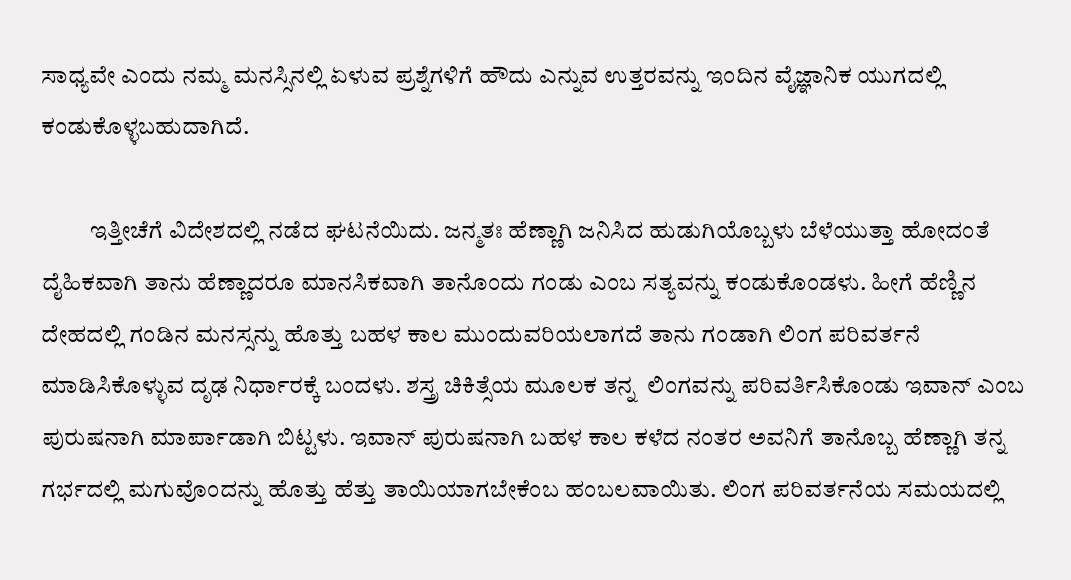ಸಾಧ್ಯವೇ ಎಂದು ನಮ್ಮ ಮನಸ್ಸಿನಲ್ಲಿ ಏಳುವ ಪ್ರಶ್ನೆಗಳಿಗೆ ಹೌದು ಎನ್ನುವ ಉತ್ತರವನ್ನು ಇಂದಿನ ವೈಜ್ಞಾನಿಕ ಯುಗದಲ್ಲಿ ಕಂಡುಕೊಳ್ಳಬಹುದಾಗಿದೆ.

          ಇತ್ತೀಚೆಗೆ ವಿದೇಶದಲ್ಲಿ ನಡೆದ ಘಟನೆಯಿದು. ಜನ್ಮತಃ ಹೆಣ್ಣಾಗಿ ಜನಿಸಿದ ಹುಡುಗಿಯೊಬ್ಬಳು ಬೆಳೆಯುತ್ತಾ ಹೋದಂತೆ ದೈಹಿಕವಾಗಿ ತಾನು ಹೆಣ್ಣಾದರೂ ಮಾನಸಿಕವಾಗಿ ತಾನೊಂದು ಗಂಡು ಎಂಬ ಸತ್ಯವನ್ನು ಕಂಡುಕೊಂಡಳು. ಹೀಗೆ ಹೆಣ್ಣಿನ ದೇಹದಲ್ಲಿ ಗಂಡಿನ ಮನಸ್ಸನ್ನು ಹೊತ್ತು ಬಹಳ ಕಾಲ ಮುಂದುವರಿಯಲಾಗದೆ ತಾನು ಗಂಡಾಗಿ ಲಿಂಗ ಪರಿವರ್ತನೆ ಮಾಡಿಸಿಕೊಳ್ಳುವ ದೃಢ ನಿರ್ಧಾರಕ್ಕೆ ಬಂದಳು. ಶಸ್ತ್ರ ಚಿಕಿತ್ಸೆಯ ಮೂಲಕ ತನ್ನ  ಲಿಂಗವನ್ನು ಪರಿವರ್ತಿಸಿಕೊಂಡು ಇವಾನ್ ಎಂಬ ಪುರುಷನಾಗಿ ಮಾರ್ಪಾಡಾಗಿ ಬಿಟ್ಟಳು. ಇವಾನ್ ಪುರುಷನಾಗಿ ಬಹಳ ಕಾಲ ಕಳೆದ ನಂತರ ಅವನಿಗೆ ತಾನೊಬ್ಬ ಹೆಣ್ಣಾಗಿ ತನ್ನ ಗರ್ಭದಲ್ಲಿ ಮಗುವೊಂದನ್ನು ಹೊತ್ತು ಹೆತ್ತು ತಾಯಿಯಾಗಬೇಕೆಂಬ ಹಂಬಲವಾಯಿತು. ಲಿಂಗ ಪರಿವರ್ತನೆಯ ಸಮಯದಲ್ಲಿ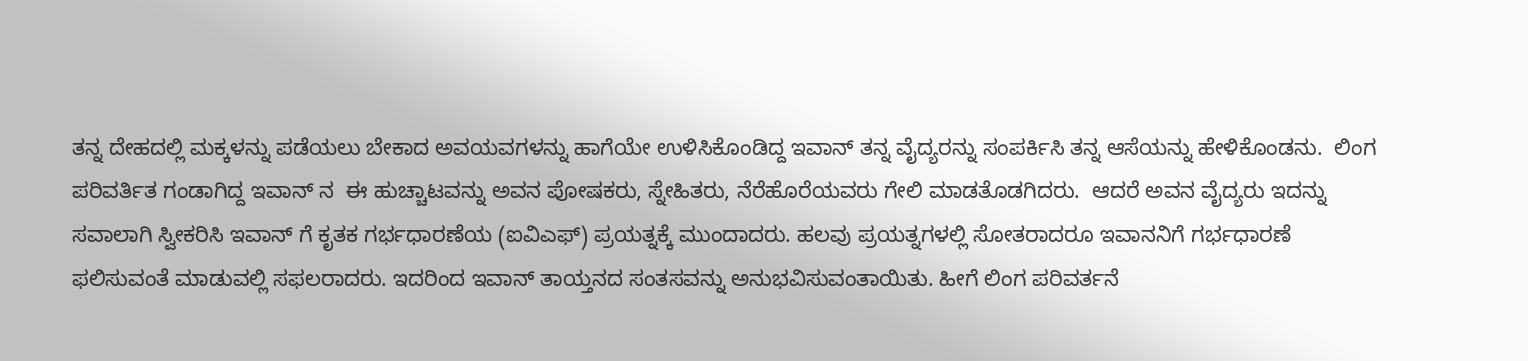ತನ್ನ ದೇಹದಲ್ಲಿ ಮಕ್ಕಳನ್ನು ಪಡೆಯಲು ಬೇಕಾದ ಅವಯವಗಳನ್ನು ಹಾಗೆಯೇ ಉಳಿಸಿಕೊಂಡಿದ್ದ ಇವಾನ್ ತನ್ನ ವೈದ್ಯರನ್ನು ಸಂಪರ್ಕಿಸಿ ತನ್ನ ಆಸೆಯನ್ನು ಹೇಳಿಕೊಂಡನು.  ಲಿಂಗ ಪರಿವರ್ತಿತ ಗಂಡಾಗಿದ್ದ ಇವಾನ್ ನ  ಈ ಹುಚ್ಚಾಟವನ್ನು ಅವನ ಪೋಷಕರು, ಸ್ನೇಹಿತರು, ನೆರೆಹೊರೆಯವರು ಗೇಲಿ ಮಾಡತೊಡಗಿದರು.  ಆದರೆ ಅವನ ವೈದ್ಯರು ಇದನ್ನು ಸವಾಲಾಗಿ ಸ್ವೀಕರಿಸಿ ಇವಾನ್ ಗೆ ಕೃತಕ ಗರ್ಭಧಾರಣೆಯ (ಐವಿಎಫ್) ಪ್ರಯತ್ನಕ್ಕೆ ಮುಂದಾದರು. ಹಲವು ಪ್ರಯತ್ನಗಳಲ್ಲಿ ಸೋತರಾದರೂ ಇವಾನನಿಗೆ ಗರ್ಭಧಾರಣೆ ಫಲಿಸುವಂತೆ ಮಾಡುವಲ್ಲಿ ಸಫಲರಾದರು. ಇದರಿಂದ ಇವಾನ್ ತಾಯ್ತನದ ಸಂತಸವನ್ನು ಅನುಭವಿಸುವಂತಾಯಿತು. ಹೀಗೆ ಲಿಂಗ ಪರಿವರ್ತನೆ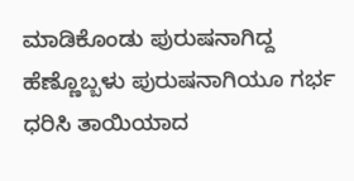ಮಾಡಿಕೊಂಡು ಪುರುಷನಾಗಿದ್ದ ಹೆಣ್ಣೊಬ್ಬಳು ಪುರುಷನಾಗಿಯೂ ಗರ್ಭ ಧರಿಸಿ ತಾಯಿಯಾದ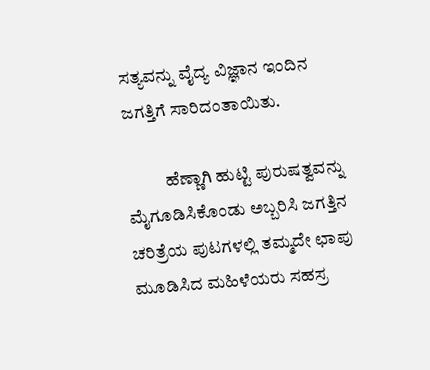ಸತ್ಯವನ್ನು ವೈದ್ಯ ವಿಜ್ಞಾನ ಇಂದಿನ ಜಗತ್ತಿಗೆ ಸಾರಿದಂತಾಯಿತು.

           ಹೆಣ್ಣಾಗಿ ಹುಟ್ಟಿ ಪುರುಷತ್ವವನ್ನು ಮೈಗೂಡಿಸಿಕೊಂಡು ಅಬ್ಬರಿಸಿ ಜಗತ್ತಿನ ಚರಿತ್ರೆಯ ಪುಟಗಳಲ್ಲಿ ತಮ್ಮದೇ ಛಾಪು ಮೂಡಿಸಿದ ಮಹಿಳೆಯರು ಸಹಸ್ರ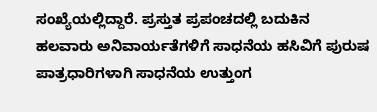ಸಂಖ್ಯೆಯಲ್ಲಿದ್ದಾರೆ. ಪ್ರಸ್ತುತ ಪ್ರಪಂಚದಲ್ಲಿ ಬದುಕಿನ ಹಲವಾರು ಅನಿವಾರ್ಯತೆಗಳಿಗೆ ಸಾಧನೆಯ ಹಸಿವಿಗೆ ಪುರುಷ ಪಾತ್ರಧಾರಿಗಳಾಗಿ ಸಾಧನೆಯ ಉತ್ತುಂಗ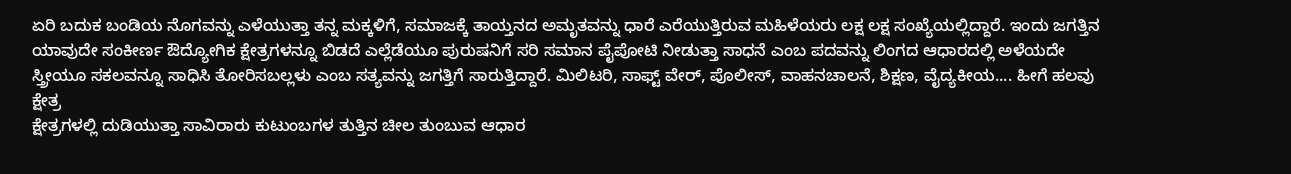ಏರಿ ಬದುಕ ಬಂಡಿಯ ನೊಗವನ್ನು ಎಳೆಯುತ್ತಾ ತನ್ನ ಮಕ್ಕಳಿಗೆ, ಸಮಾಜಕ್ಕೆ ತಾಯ್ತನದ ಅಮೃತವನ್ನು ಧಾರೆ ಎರೆಯುತ್ತಿರುವ ಮಹಿಳೆಯರು ಲಕ್ಷ ಲಕ್ಷ ಸಂಖ್ಯೆಯಲ್ಲಿದ್ದಾರೆ. ಇಂದು ಜಗತ್ತಿನ ಯಾವುದೇ ಸಂಕೀರ್ಣ ಔದ್ಯೋಗಿಕ ಕ್ಷೇತ್ರಗಳನ್ನೂ ಬಿಡದೆ ಎಲ್ಲೆಡೆಯೂ ಪುರುಷನಿಗೆ ಸರಿ ಸಮಾನ ಪೈಪೋಟಿ ನೀಡುತ್ತಾ ಸಾಧನೆ ಎಂಬ ಪದವನ್ನು ಲಿಂಗದ ಆಧಾರದಲ್ಲಿ ಅಳೆಯದೇ ಸ್ತ್ರೀಯೂ ಸಕಲವನ್ನೂ ಸಾಧಿಸಿ ತೋರಿಸಬಲ್ಲಳು ಎಂಬ ಸತ್ಯವನ್ನು ಜಗತ್ತಿಗೆ ಸಾರುತ್ತಿದ್ದಾರೆ. ಮಿಲಿಟರಿ, ಸಾಫ್ಟ್ ವೇರ್, ಪೊಲೀಸ್, ವಾಹನಚಾಲನೆ, ಶಿಕ್ಷಣ, ವೈದ್ಯಕೀಯ.... ಹೀಗೆ ಹಲವು ಕ್ಷೇತ್ರ
ಕ್ಷೇತ್ರಗಳಲ್ಲಿ ದುಡಿಯುತ್ತಾ ಸಾವಿರಾರು ಕುಟುಂಬಗಳ ತುತ್ತಿನ ಚೀಲ ತುಂಬುವ ಆಧಾರ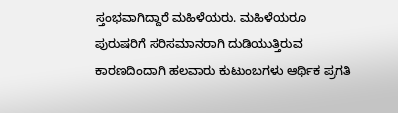ಸ್ತಂಭವಾಗಿದ್ದಾರೆ ಮಹಿಳೆಯರು. ಮಹಿಳೆಯರೂ ಪುರುಷರಿಗೆ ಸರಿಸಮಾನರಾಗಿ ದುಡಿಯುತ್ತಿರುವ ಕಾರಣದಿಂದಾಗಿ ಹಲವಾರು ಕುಟುಂಬಗಳು ಆರ್ಥಿಕ ಪ್ರಗತಿ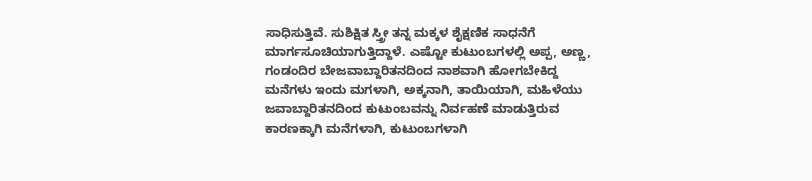ಸಾಧಿಸುತ್ತಿವೆ. ಸುಶಿಕ್ಷಿತ ಸ್ತ್ರೀ ತನ್ನ ಮಕ್ಕಳ ಶೈಕ್ಷಣಿಕ ಸಾಧನೆಗೆ ಮಾರ್ಗಸೂಚಿಯಾಗುತ್ತಿದ್ದಾಳೆ. ಎಷ್ಟೋ ಕುಟುಂಬಗಳಲ್ಲಿ ಅಪ್ಪ, ಅಣ್ಣ, ಗಂಡಂದಿರ ಬೇಜವಾಬ್ದಾರಿತನದಿಂದ ನಾಶವಾಗಿ ಹೋಗಬೇಕಿದ್ದ ಮನೆಗಳು ಇಂದು ಮಗಳಾಗಿ, ಅಕ್ಕನಾಗಿ, ತಾಯಿಯಾಗಿ, ಮಹಿಳೆಯು ಜವಾಬ್ದಾರಿತನದಿಂದ ಕುಟುಂಬವನ್ನು ನಿರ್ವಹಣೆ ಮಾಡುತ್ತಿರುವ ಕಾರಣಕ್ಕಾಗಿ ಮನೆಗಳಾಗಿ, ಕುಟುಂಬಗಳಾಗಿ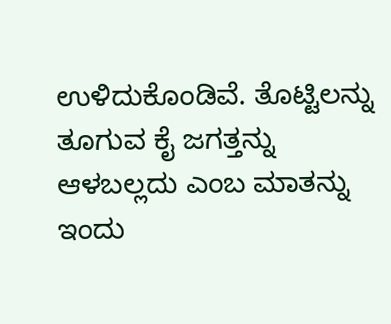ಉಳಿದುಕೊಂಡಿವೆ. ತೊಟ್ಟಿಲನ್ನು ತೂಗುವ ಕೈ ಜಗತ್ತನ್ನು ಆಳಬಲ್ಲದು ಎಂಬ ಮಾತನ್ನು ಇಂದು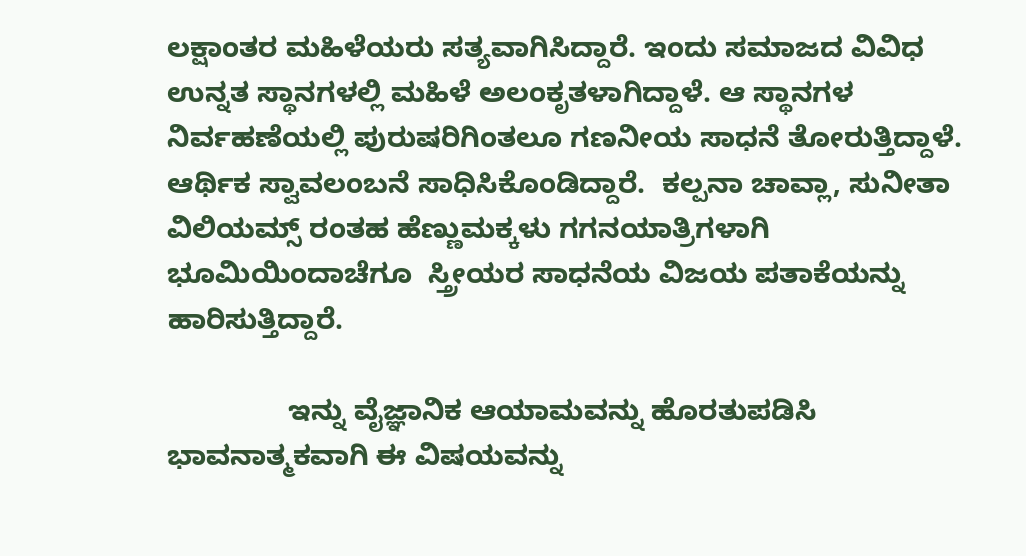ಲಕ್ಷಾಂತರ ಮಹಿಳೆಯರು ಸತ್ಯವಾಗಿಸಿದ್ದಾರೆ. ಇಂದು ಸಮಾಜದ ವಿವಿಧ ಉನ್ನತ ಸ್ಥಾನಗಳಲ್ಲಿ ಮಹಿಳೆ ಅಲಂಕೃತಳಾಗಿದ್ದಾಳೆ. ಆ ಸ್ಥಾನಗಳ ನಿರ್ವಹಣೆಯಲ್ಲಿ ಪುರುಷರಿಗಿಂತಲೂ ಗಣನೀಯ ಸಾಧನೆ ತೋರುತ್ತಿದ್ದಾಳೆ.  ಆರ್ಥಿಕ ಸ್ವಾವಲಂಬನೆ ಸಾಧಿಸಿಕೊಂಡಿದ್ದಾರೆ.  ಕಲ್ಪನಾ ಚಾವ್ಲಾ, ಸುನೀತಾ ವಿಲಿಯಮ್ಸ್ ರಂತಹ ಹೆಣ್ಣುಮಕ್ಕಳು ಗಗನಯಾತ್ರಿಗಳಾಗಿ ಭೂಮಿಯಿಂದಾಚೆಗೂ  ಸ್ತ್ರೀಯರ ಸಾಧನೆಯ ವಿಜಯ ಪತಾಕೆಯನ್ನು ಹಾರಿಸುತ್ತಿದ್ದಾರೆ.

               ಇನ್ನು ವೈಜ್ಞಾನಿಕ ಆಯಾಮವನ್ನು ಹೊರತುಪಡಿಸಿ ಭಾವನಾತ್ಮಕವಾಗಿ ಈ ವಿಷಯವನ್ನು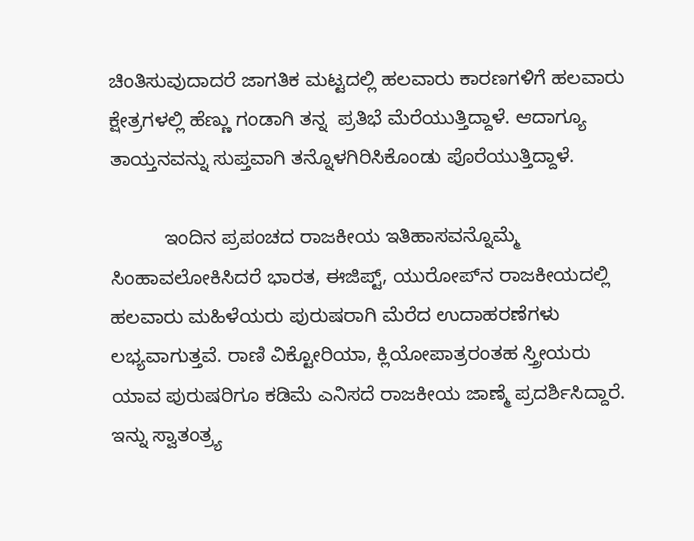ಚಿಂತಿಸುವುದಾದರೆ ಜಾಗತಿಕ ಮಟ್ಟದಲ್ಲಿ ಹಲವಾರು ಕಾರಣಗಳಿಗೆ ಹಲವಾರು ಕ್ಷೇತ್ರಗಳಲ್ಲಿ ಹೆಣ್ಣು ಗಂಡಾಗಿ ತನ್ನ  ಪ್ರತಿಭೆ ಮೆರೆಯುತ್ತಿದ್ದಾಳೆ. ಆದಾಗ್ಯೂ ತಾಯ್ತನವನ್ನು ಸುಪ್ತವಾಗಿ ತನ್ನೊಳಗಿರಿಸಿಕೊಂಡು ಪೊರೆಯುತ್ತಿದ್ದಾಳೆ.

          ಇಂದಿನ ಪ್ರಪಂಚದ ರಾಜಕೀಯ ಇತಿಹಾಸವನ್ನೊಮ್ಮೆ ಸಿಂಹಾವಲೋಕಿಸಿದರೆ ಭಾರತ, ಈಜಿಪ್ಟ್, ಯುರೋಪ್‌ನ ರಾಜಕೀಯದಲ್ಲಿ ಹಲವಾರು ಮಹಿಳೆಯರು ಪುರುಷರಾಗಿ ಮೆರೆದ ಉದಾಹರಣೆಗಳು ಲಭ್ಯವಾಗುತ್ತವೆ. ರಾಣಿ ವಿಕ್ಟೋರಿಯಾ, ಕ್ಲಿಯೋಪಾತ್ರರಂತಹ ಸ್ತ್ರೀಯರು ಯಾವ ಪುರುಷರಿಗೂ ಕಡಿಮೆ ಎನಿಸದೆ ರಾಜಕೀಯ ಜಾಣ್ಮೆ ಪ್ರದರ್ಶಿಸಿದ್ದಾರೆ. ಇನ್ನು ಸ್ವಾತಂತ್ರ್ಯ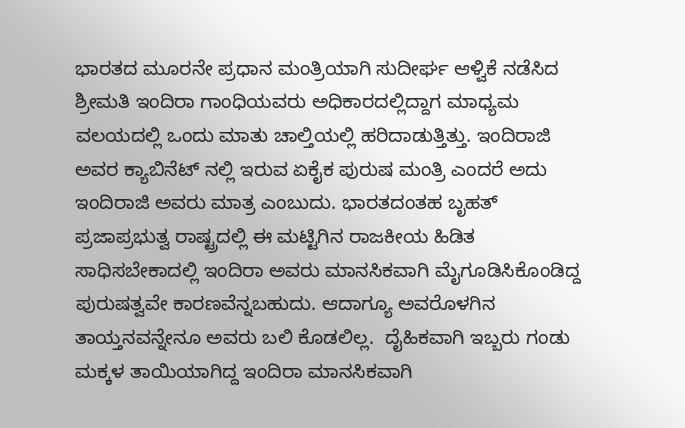ಭಾರತದ ಮೂರನೇ ಪ್ರಧಾನ ಮಂತ್ರಿಯಾಗಿ ಸುದೀರ್ಘ ಆಳ್ವಿಕೆ ನಡೆಸಿದ ಶ್ರೀಮತಿ ಇಂದಿರಾ ಗಾಂಧಿಯವರು ಅಧಿಕಾರದಲ್ಲಿದ್ದಾಗ ಮಾಧ್ಯಮ ವಲಯದಲ್ಲಿ ಒಂದು ಮಾತು ಚಾಲ್ತಿಯಲ್ಲಿ ಹರಿದಾಡುತ್ತಿತ್ತು. ಇಂದಿರಾಜಿ ಅವರ ಕ್ಯಾಬಿನೆಟ್ ನಲ್ಲಿ ಇರುವ ಏಕೈಕ ಪುರುಷ ಮಂತ್ರಿ ಎಂದರೆ ಅದು ಇಂದಿರಾಜಿ ಅವರು ಮಾತ್ರ ಎಂಬುದು. ಭಾರತದಂತಹ ಬೃಹತ್ ಪ್ರಜಾಪ್ರಭುತ್ವ ರಾಷ್ಟ್ರದಲ್ಲಿ ಈ ಮಟ್ಟಿಗಿನ ರಾಜಕೀಯ ಹಿಡಿತ ಸಾಧಿಸಬೇಕಾದಲ್ಲಿ ಇಂದಿರಾ ಅವರು ಮಾನಸಿಕವಾಗಿ ಮೈಗೂಡಿಸಿಕೊಂಡಿದ್ದ ಪುರುಷತ್ವವೇ ಕಾರಣವೆನ್ನಬಹುದು. ಆದಾಗ್ಯೂ ಅವರೊಳಗಿನ ತಾಯ್ತನವನ್ನೇನೂ ಅವರು ಬಲಿ ಕೊಡಲಿಲ್ಲ.  ದೈಹಿಕವಾಗಿ ಇಬ್ಬರು ಗಂಡು ಮಕ್ಕಳ ತಾಯಿಯಾಗಿದ್ದ ಇಂದಿರಾ ಮಾನಸಿಕವಾಗಿ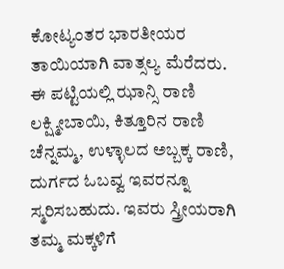ಕೋಟ್ಯಂತರ ಭಾರತೀಯರ ತಾಯಿಯಾಗಿ ವಾತ್ಸಲ್ಯ ಮೆರೆದರು. ಈ ಪಟ್ಟಿಯಲ್ಲಿ ಝಾನ್ಸಿ ರಾಣಿ ಲಕ್ಷ್ಮೀಬಾಯಿ, ಕಿತ್ತೂರಿನ ರಾಣಿ ಚೆನ್ನಮ್ಮ, ಉಳ್ಳಾಲದ ಅಬ್ಬಕ್ಕ ರಾಣಿ, ದುರ್ಗದ ಓಬವ್ವ ಇವರನ್ನೂ ಸ್ಮರಿಸಬಹುದು. ಇವರು ಸ್ತ್ರೀಯರಾಗಿ ತಮ್ಮ ಮಕ್ಕಳಿಗೆ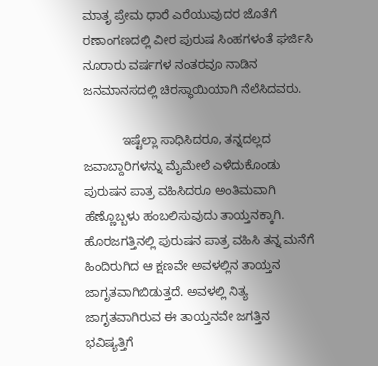ಮಾತೃ ಪ್ರೇಮ ಧಾರೆ ಎರೆಯುವುದರ ಜೊತೆಗೆ ರಣಾಂಗಣದಲ್ಲಿ ವೀರ ಪುರುಷ ಸಿಂಹಗಳಂತೆ ಘರ್ಜಿಸಿ ನೂರಾರು ವರ್ಷಗಳ ನಂತರವೂ ನಾಡಿನ ಜನಮಾನಸದಲ್ಲಿ ಚಿರಸ್ಥಾಯಿಯಾಗಿ ನೆಲೆಸಿದವರು.

           ಇಷ್ಟೆಲ್ಲಾ ಸಾಧಿಸಿದರೂ, ತನ್ನದಲ್ಲದ ಜವಾಬ್ದಾರಿಗಳನ್ನು ಮೈಮೇಲೆ ಎಳೆದುಕೊಂಡು ಪುರುಷನ ಪಾತ್ರ ವಹಿಸಿದರೂ ಅಂತಿಮವಾಗಿ ಹೆಣ್ಣೊಬ್ಬಳು ಹಂಬಲಿಸುವುದು ತಾಯ್ತನಕ್ಕಾಗಿ. ಹೊರಜಗತ್ತಿನಲ್ಲಿ ಪುರುಷನ ಪಾತ್ರ ವಹಿಸಿ ತನ್ನ ಮನೆಗೆ ಹಿಂದಿರುಗಿದ ಆ ಕ್ಷಣವೇ ಅವಳಲ್ಲಿನ ತಾಯ್ತನ ಜಾಗೃತವಾಗಿಬಿಡುತ್ತದೆ. ಅವಳಲ್ಲಿ ನಿತ್ಯ ಜಾಗೃತವಾಗಿರುವ ಈ ತಾಯ್ತನವೇ ಜಗತ್ತಿನ ಭವಿಷ್ಯತ್ತಿಗೆ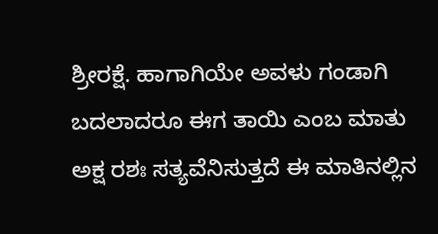ಶ್ರೀರಕ್ಷೆ. ಹಾಗಾಗಿಯೇ ಅವಳು ಗಂಡಾಗಿ ಬದಲಾದರೂ ಈಗ ತಾಯಿ ಎಂಬ ಮಾತು ಅಕ್ಷ ರಶಃ ಸತ್ಯವೆನಿಸುತ್ತದೆ ಈ ಮಾತಿನಲ್ಲಿನ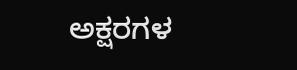ಅಕ್ಷರಗಳ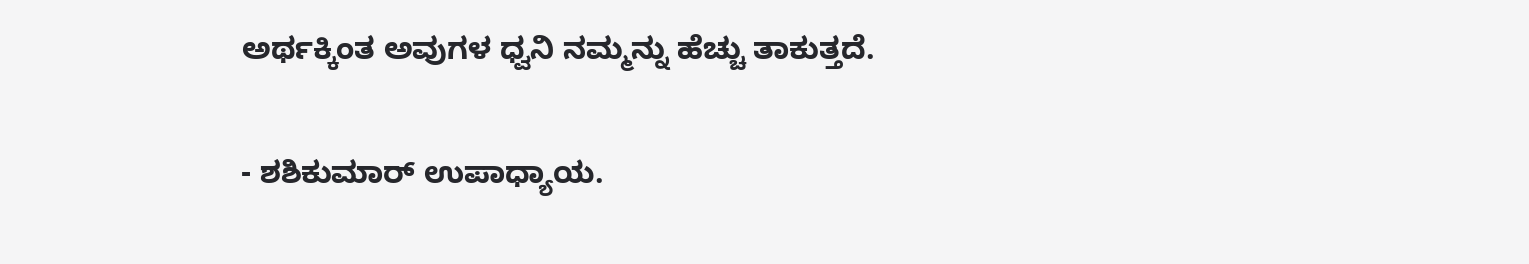ಅರ್ಥಕ್ಕಿಂತ ಅವುಗಳ ಧ್ವನಿ ನಮ್ಮನ್ನು ಹೆಚ್ಚು ತಾಕುತ್ತದೆ.

- ಶಶಿಕುಮಾರ್ ಉಪಾಧ್ಯಾಯ.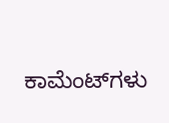ಕಾಮೆಂಟ್‌ಗಳು